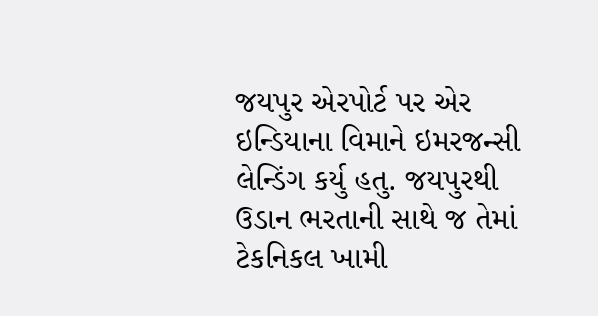જયપુર એરપોર્ટ પર એર ઇન્ડિયાના વિમાને ઇમરજન્સી લેન્ડિંગ કર્યુ હતુ. જયપુરથી ઉડાન ભરતાની સાથે જ તેમાં ટેકનિકલ ખામી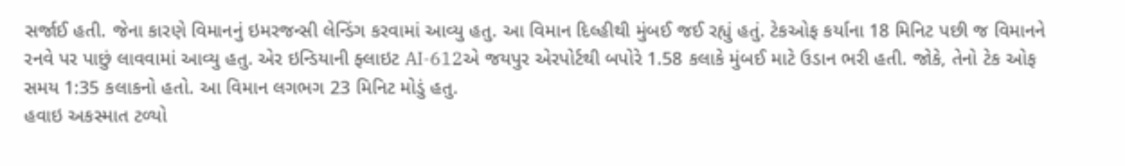સર્જાઈ હતી. જેના કારણે વિમાનનું ઇમરજન્સી લેન્ડિંગ કરવામાં આવ્યુ હતુ. આ વિમાન દિલ્હીથી મુંબઈ જઈ રહ્યું હતું. ટેકઓફ કર્યાના 18 મિનિટ પછી જ વિમાનને રનવે પર પાછું લાવવામાં આવ્યુ હતુ. એર ઇન્ડિયાની ફ્લાઇટ AI-612એ જયપુર એરપોર્ટથી બપોરે 1.58 કલાકે મુંબઈ માટે ઉડાન ભરી હતી. જોકે, તેનો ટેક ઓફ સમય 1:35 કલાકનો હતો. આ વિમાન લગભગ 23 મિનિટ મોડું હતુ.
હવાઇ અકસ્માત ટળ્યો